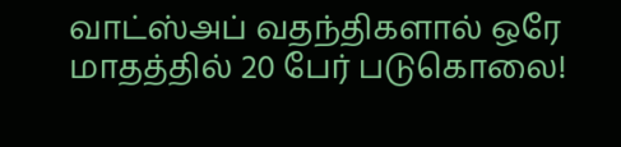வாட்ஸ்அப் வதந்திகளால் ஒரே மாதத்தில் 20 பேர் படுகொலை!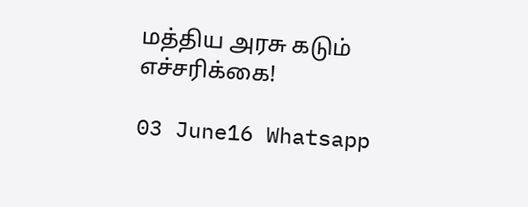மத்திய அரசு கடும் எச்சரிக்கை!

03 June16 Whatsapp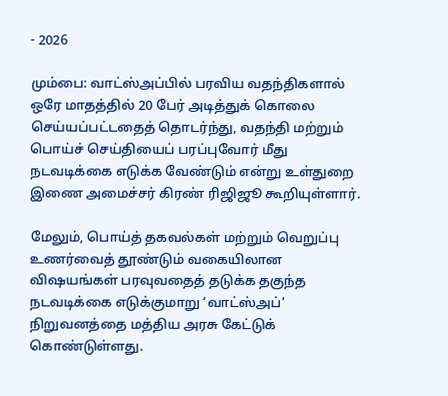- 2026

மும்பை: வாட்ஸ்அப்பில் பரவிய வதந்திகளால் ஒரே மாதத்தில் 20 பேர் அடித்துக் கொலை செய்யப்பட்டதைத் தொடர்ந்து, வதந்தி மற்றும் பொய்ச் செய்தியைப் பரப்புவோர் மீது நடவடிக்கை எடுக்க வேண்டும் என்று உள்துறை இணை அமைச்சர் கிரண் ரிஜிஜூ கூறியுள்ளார்.

மேலும், பொய்த் தகவல்கள் மற்றும் வெறுப்பு உணர்வைத் தூண்டும் வகையிலான விஷயங்கள் பரவுவதைத் தடுக்க தகுந்த நடவடிக்கை எடுக்குமாறு ‘வாட்ஸ்அப்’ நிறுவனத்தை மத்திய அரசு கேட்டுக் கொண்டுள்ளது.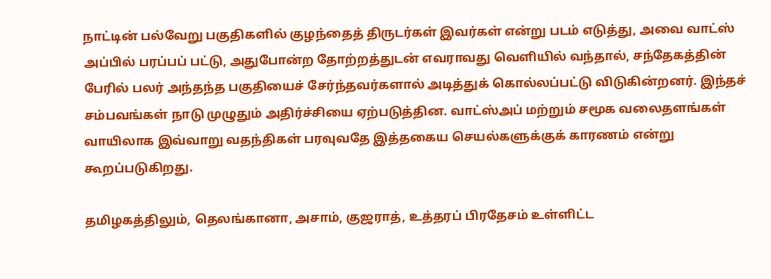நாட்டின் பல்வேறு பகுதிகளில் குழந்தைத் திருடர்கள் இவர்கள் என்று படம் எடுத்து, அவை வாட்ஸ் அப்பில் பரப்பப் பட்டு, அதுபோன்ற தோற்றத்துடன் எவராவது வெளியில் வந்தால், சந்தேகத்தின் பேரில் பலர் அந்தந்த பகுதியைச் சேர்ந்தவர்களால் அடித்துக் கொல்லப்பட்டு விடுகின்றனர். இந்தச் சம்பவங்கள் நாடு முழுதும் அதிர்ச்சியை ஏற்படுத்தின. வாட்ஸ்அப் மற்றும் சமூக வலைதளங்கள் வாயிலாக இவ்வாறு வதந்திகள் பரவுவதே இத்தகைய செயல்களுக்குக் காரணம் என்று கூறப்படுகிறது.

தமிழகத்திலும், தெலங்கானா, அசாம், குஜராத், உத்தரப் பிரதேசம் உள்ளிட்ட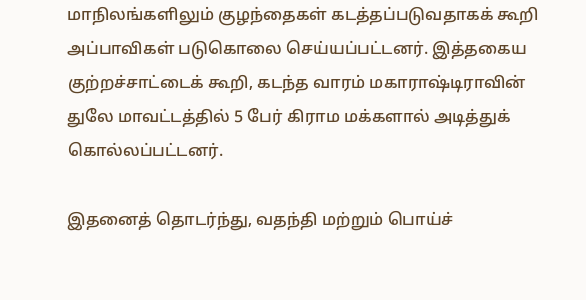மாநிலங்களிலும் குழந்தைகள் கடத்தப்படுவதாகக் கூறி அப்பாவிகள் படுகொலை செய்யப்பட்டனர். இத்தகைய குற்றச்சாட்டைக் கூறி, கடந்த வாரம் மகாராஷ்டிராவின் துலே மாவட்டத்தில் 5 பேர் கிராம மக்களால் அடித்துக் கொல்லப்பட்டனர்.

இதனைத் தொடர்ந்து, வதந்தி மற்றும் பொய்ச்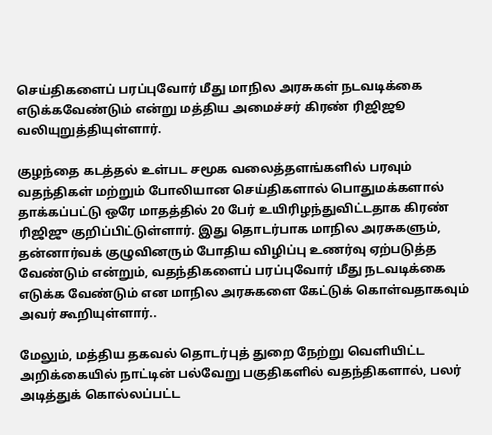செய்திகளைப் பரப்புவோர் மீது மாநில அரசுகள் நடவடிக்கை எடுக்கவேண்டும் என்று மத்திய அமைச்சர் கிரண் ரிஜிஜூ வலியுறுத்தியுள்ளார்.

குழந்தை கடத்தல் உள்பட சமூக வலைத்தளங்களில் பரவும் வதந்திகள் மற்றும் போலியான செய்திகளால் பொதுமக்களால் தாக்கப்பட்டு ஒரே மாதத்தில் 20 பேர் உயிரிழந்துவிட்டதாக கிரண் ரிஜிஜு குறிப்பிட்டுள்ளார். இது தொடர்பாக மாநில அரசுகளும், தன்னார்வக் குழுவினரும் போதிய விழிப்பு உணர்வு ஏற்படுத்த வேண்டும் என்றும், வதந்திகளைப் பரப்புவோர் மீது நடவடிக்கை எடுக்க வேண்டும் என மாநில அரசுகளை கேட்டுக் கொள்வதாகவும் அவர் கூறியுள்ளார்..

மேலும், மத்திய தகவல் தொடர்புத் துறை நேற்று வெளியிட்ட அறிக்கையில் நாட்டின் பல்வேறு பகுதிகளில் வதந்திகளால், பலர் அடித்துக் கொல்லப்பட்ட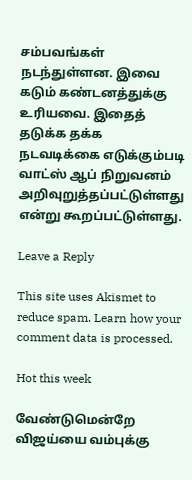சம்பவங்கள் நடந்துள்ளன. இவை கடும் கண்டனத்துக்கு உரியவை. இதைத் தடுக்க தக்க நடவடிக்கை எடுக்கும்படி வாட்ஸ் ஆப் நிறுவனம் அறிவுறுத்தப்பட்டுள்ளது என்று கூறப்பட்டுள்ளது.

Leave a Reply

This site uses Akismet to reduce spam. Learn how your comment data is processed.

Hot this week

வேண்டுமென்றே விஜய்யை வம்புக்கு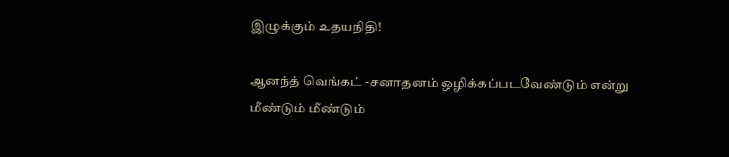இழுக்கும் உதயநிதி!

ஆனந்த் வெங்கட் -சனாதனம் ஒழிக்கப்படவேண்டும் என்று மீண்டும் மீண்டும்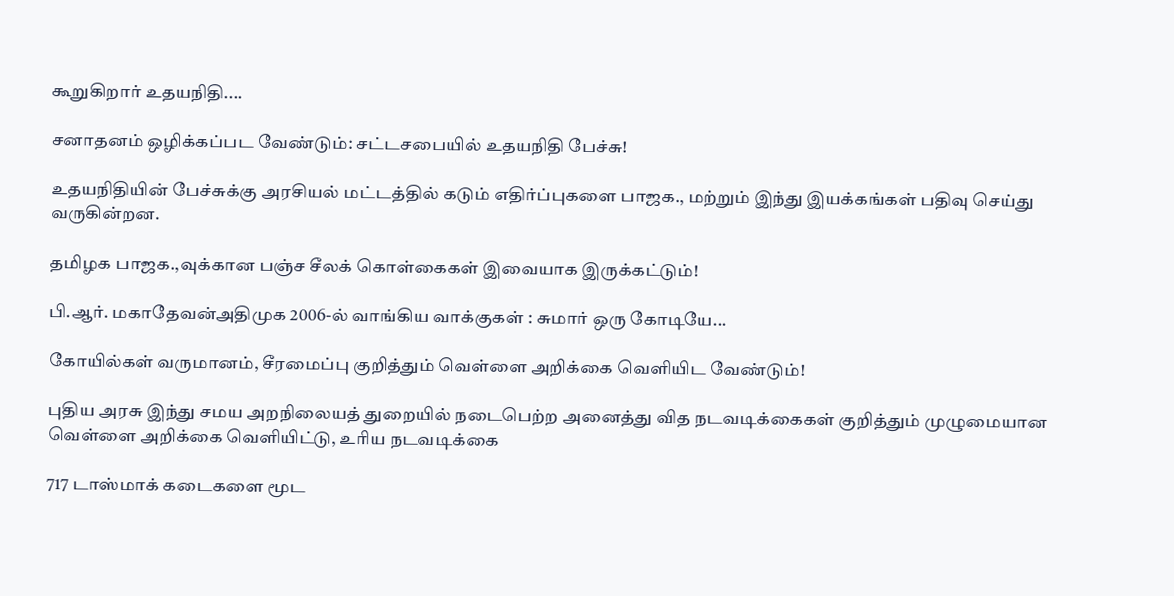கூறுகிறார் உதயநிதி....

சனாதனம் ஒழிக்கப்பட வேண்டும்: சட்டசபையில் உதயநிதி பேச்சு!

உதயநிதியின் பேச்சுக்கு அரசியல் மட்டத்தில் கடும் எதிர்ப்புகளை பாஜக., மற்றும் இந்து இயக்கங்கள் பதிவு செய்து வருகின்றன.

தமிழக பாஜக.,வுக்கான பஞ்ச சீலக் கொள்கைகள் இவையாக இருக்கட்டும்!

பி.ஆர். மகாதேவன்அதிமுக 2006-ல் வாங்கிய வாக்குகள் : சுமார் ஒரு கோடியே...

கோயில்கள் வருமானம், சீரமைப்பு குறித்தும் வெள்ளை அறிக்கை வெளியிட வேண்டும்!

புதிய அரசு இந்து சமய அறநிலையத் துறையில் நடைபெற்ற அனைத்து வித நடவடிக்கைகள் குறித்தும் முழுமையான வெள்ளை அறிக்கை வெளியிட்டு, உரிய நடவடிக்கை

717 டாஸ்மாக் கடைகளை மூட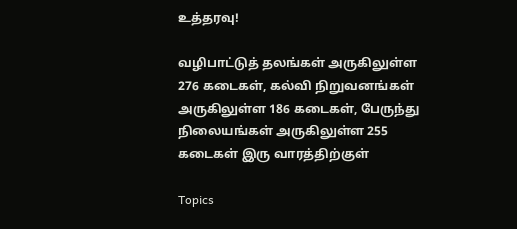உத்தரவு!

வழிபாட்டுத் தலங்கள் அருகிலுள்ள 276 கடைகள், கல்வி நிறுவனங்கள் அருகிலுள்ள 186 கடைகள், பேருந்து நிலையங்கள் அருகிலுள்ள 255 கடைகள் இரு வாரத்திற்குள்

Topics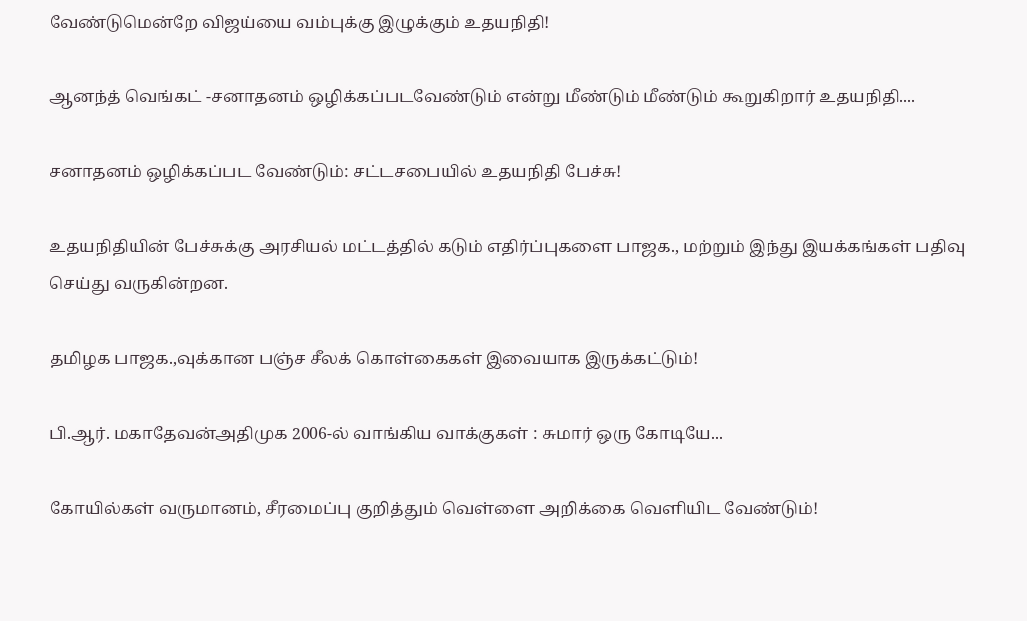வேண்டுமென்றே விஜய்யை வம்புக்கு இழுக்கும் உதயநிதி!

ஆனந்த் வெங்கட் -சனாதனம் ஒழிக்கப்படவேண்டும் என்று மீண்டும் மீண்டும் கூறுகிறார் உதயநிதி....

சனாதனம் ஒழிக்கப்பட வேண்டும்: சட்டசபையில் உதயநிதி பேச்சு!

உதயநிதியின் பேச்சுக்கு அரசியல் மட்டத்தில் கடும் எதிர்ப்புகளை பாஜக., மற்றும் இந்து இயக்கங்கள் பதிவு செய்து வருகின்றன.

தமிழக பாஜக.,வுக்கான பஞ்ச சீலக் கொள்கைகள் இவையாக இருக்கட்டும்!

பி.ஆர். மகாதேவன்அதிமுக 2006-ல் வாங்கிய வாக்குகள் : சுமார் ஒரு கோடியே...

கோயில்கள் வருமானம், சீரமைப்பு குறித்தும் வெள்ளை அறிக்கை வெளியிட வேண்டும்!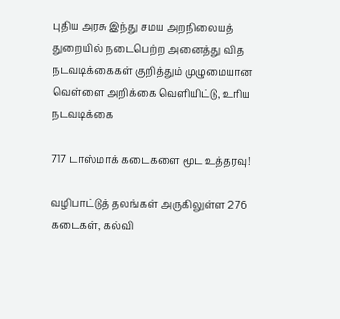புதிய அரசு இந்து சமய அறநிலையத் துறையில் நடைபெற்ற அனைத்து வித நடவடிக்கைகள் குறித்தும் முழுமையான வெள்ளை அறிக்கை வெளியிட்டு, உரிய நடவடிக்கை

717 டாஸ்மாக் கடைகளை மூட உத்தரவு!

வழிபாட்டுத் தலங்கள் அருகிலுள்ள 276 கடைகள், கல்வி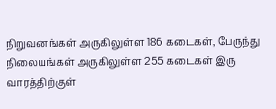நிறுவனங்கள் அருகிலுள்ள 186 கடைகள், பேருந்து நிலையங்கள் அருகிலுள்ள 255 கடைகள் இரு வாரத்திற்குள்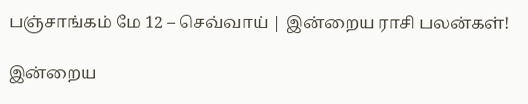பஞ்சாங்கம் மே 12 – செவ்வாய் | இன்றைய ராசி பலன்கள்!

இன்றைய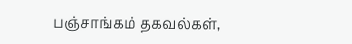பஞ்சாங்கம் தகவல்கள்,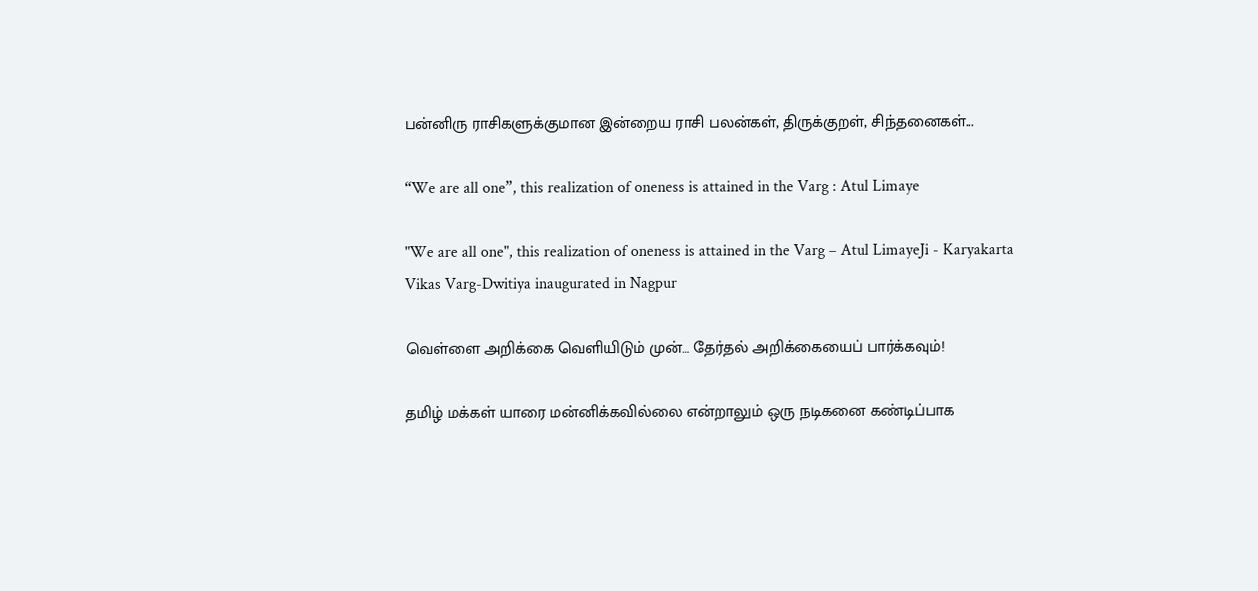பன்னிரு ராசிகளுக்குமான இன்றைய ராசி பலன்கள், திருக்குறள், சிந்தனைகள்...

“We are all one”, this realization of oneness is attained in the Varg : Atul Limaye

"We are all one", this realization of oneness is attained in the Varg – Atul LimayeJi - Karyakarta Vikas Varg-Dwitiya inaugurated in Nagpur

வெள்ளை அறிக்கை வெளியிடும் முன்… தேர்தல் அறிக்கையைப் பார்க்கவும்!

தமிழ் மக்கள் யாரை மன்னிக்கவில்லை என்றாலும் ஒரு நடிகனை கண்டிப்பாக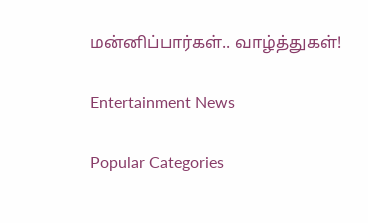மன்னிப்பார்கள்.. வாழ்த்துகள்!

Entertainment News

Popular Categories